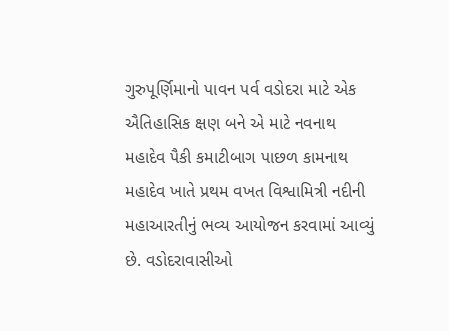ગુરુપૂર્ણિમાનો પાવન પર્વ વડોદરા માટે એક ઐતિહાસિક ક્ષણ બને એ માટે નવનાથ મહાદેવ પૈકી કમાટીબાગ પાછળ કામનાથ મહાદેવ ખાતે પ્રથમ વખત વિશ્વામિત્રી નદીની મહાઆરતીનું ભવ્ય આયોજન કરવામાં આવ્યું છે. વડોદરાવાસીઓ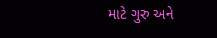માટે ગુરુ અને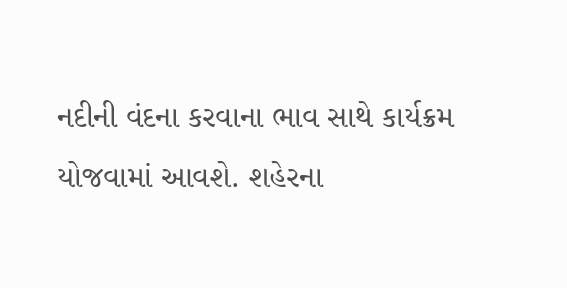નદીની વંદના કરવાના ભાવ સાથે કાર્યક્રમ યોજવામાં આવશે. શહેરના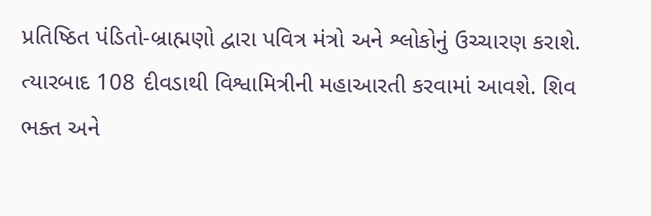પ્રતિષ્ઠિત પંડિતો-બ્રાહ્મણો દ્વારા પવિત્ર મંત્રો અને શ્લોકોનું ઉચ્ચારણ કરાશે. ત્યારબાદ 108 દીવડાથી વિશ્વામિત્રીની મહાઆરતી કરવામાં આવશે. શિવ ભક્ત અને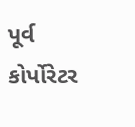પૂર્વ કોર્પોરેટર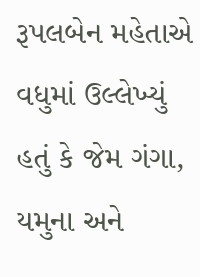રૂપલબેન મહેતાએ વધુમાં ઉલ્લેખ્યું હતું કે જેમ ગંગા, યમુના અને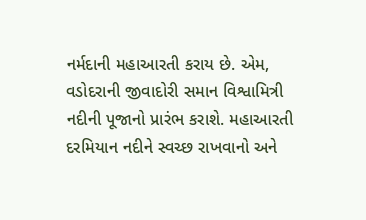નર્મદાની મહાઆરતી કરાય છે. એમ, વડોદરાની જીવાદોરી સમાન વિશ્વામિત્રી નદીની પૂજાનો પ્રારંભ કરાશે. મહાઆરતી દરમિયાન નદીને સ્વચ્છ રાખવાનો અને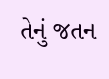તેનું જતન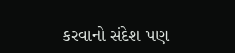કરવાનો સંદેશ પણ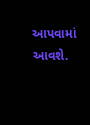આપવામાં આવશે.